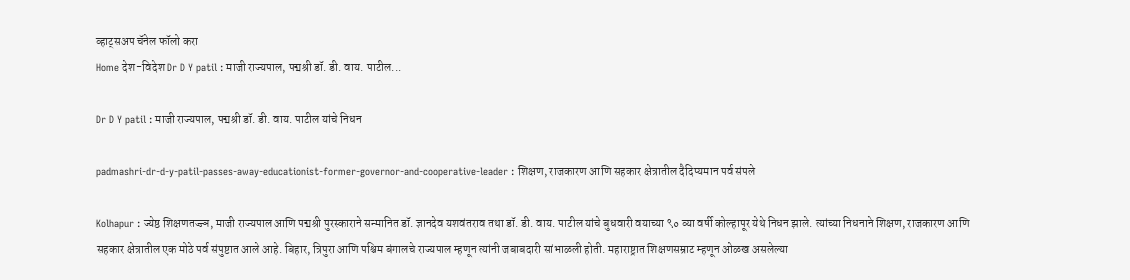व्हाट्सअप चॅनेल फॉलो करा
Home देश-विदेश Dr D Y patil : माजी राज्यपाल, पद्मश्री डॉ. डी. वाय. पाटील...

Dr D Y patil : माजी राज्यपाल, पद्मश्री डॉ. डी. वाय. पाटील यांचे निधन

padmashri-dr-d-y-patil-passes-away-educationist-former-governor-and-cooperative-leader : शिक्षण, राजकारण आणि सहकार क्षेत्रातील दैदिप्यमान पर्व संपले

Kolhapur : ज्येष्ठ शिक्षणतज्ज्ञ, माजी राज्यपाल आणि पद्मश्री पुरस्काराने सन्मानित डॉ. ज्ञानदेव यशवंतराव तथा डॉ. डी. वाय. पाटील यांचे बुधवारी वयाच्या ९० व्या वर्षी कोल्हापूर येथे निधन झाले. त्यांच्या निधनाने शिक्षण, राजकारण आणि सहकार क्षेत्रातील एक मोठे पर्व संपुष्टात आले आहे. बिहार, त्रिपुरा आणि पश्चिम बंगालचे राज्यपाल म्हणून त्यांनी जबाबदारी सांभाळली होती. महाराष्ट्रात शिक्षणसम्राट म्हणून ओळख असलेल्या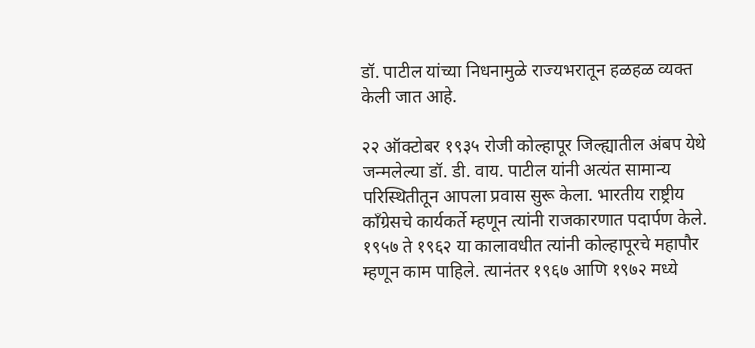डॉ. पाटील यांच्या निधनामुळे राज्यभरातून हळहळ व्यक्त केली जात आहे.

२२ ऑक्टोबर १९३५ रोजी कोल्हापूर जिल्ह्यातील अंबप येथे जन्मलेल्या डॉ. डी. वाय. पाटील यांनी अत्यंत सामान्य परिस्थितीतून आपला प्रवास सुरू केला. भारतीय राष्ट्रीय काँग्रेसचे कार्यकर्ते म्हणून त्यांनी राजकारणात पदार्पण केले. १९५७ ते १९६२ या कालावधीत त्यांनी कोल्हापूरचे महापौर म्हणून काम पाहिले. त्यानंतर १९६७ आणि १९७२ मध्ये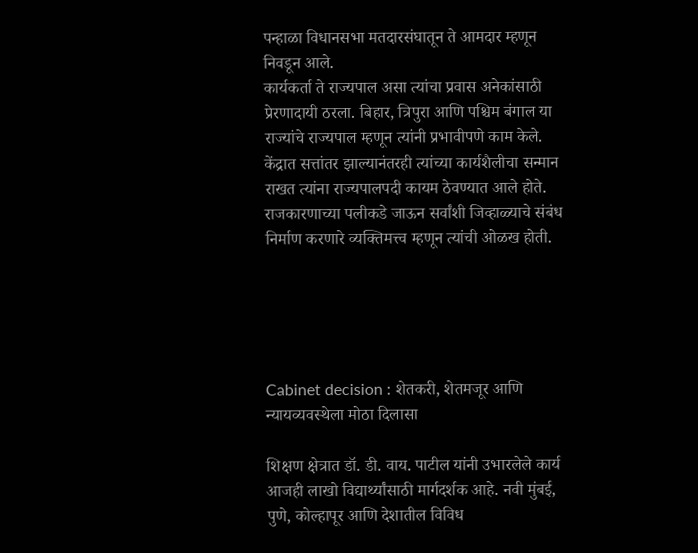पन्हाळा विधानसभा मतदारसंघातून ते आमदार म्हणून निवडून आले.
कार्यकर्ता ते राज्यपाल असा त्यांचा प्रवास अनेकांसाठी प्रेरणादायी ठरला. बिहार, त्रिपुरा आणि पश्चिम बंगाल या राज्यांचे राज्यपाल म्हणून त्यांनी प्रभावीपणे काम केले. केंद्रात सत्तांतर झाल्यानंतरही त्यांच्या कार्यशैलीचा सन्मान राखत त्यांना राज्यपालपदी कायम ठेवण्यात आले होते. राजकारणाच्या पलीकडे जाऊन सर्वांशी जिव्हाळ्याचे संबंध निर्माण करणारे व्यक्तिमत्त्व म्हणून त्यांची ओळख होती.





Cabinet decision : शेतकरी, शेतमजूर आणि न्यायव्यवस्थेला मोठा दिलासा

शिक्षण क्षेत्रात डॉ. डी. वाय. पाटील यांनी उभारलेले कार्य आजही लाखो विद्यार्थ्यांसाठी मार्गदर्शक आहे. नवी मुंबई, पुणे, कोल्हापूर आणि देशातील विविध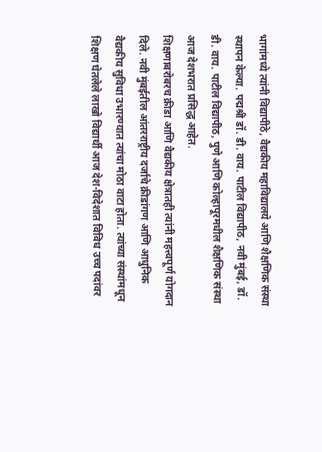भागांमध्ये त्यांनी विद्यापीठे, वैद्यकीय महाविद्यालये आणि शैक्षणिक संस्था स्थापन केल्या. पद्मश्री डॉ. डी. वाय. पाटील विद्यापीठ, नवी मुंबई, डॉ. डी. वाय. पाटील विद्यापीठ, पुणे आणि कोल्हापूरमधील शैक्षणिक संस्था आज देशभरात प्रसिद्ध आहेत.
शिक्षणाबरोबरच क्रीडा आणि वैद्यकीय क्षेत्रातही त्यांनी महत्त्वपूर्ण योगदान दिले. नवी मुंबईतील आंतरराष्ट्रीय दर्जाचे क्रीडांगण आणि आधुनिक वैद्यकीय सुविधा उभारण्यात त्यांचा मोठा वाटा होता. त्यांच्या संस्थांमधून शिक्षण घेतलेले लाखो विद्यार्थी आज देश-विदेशात विविध उच्च पदांवर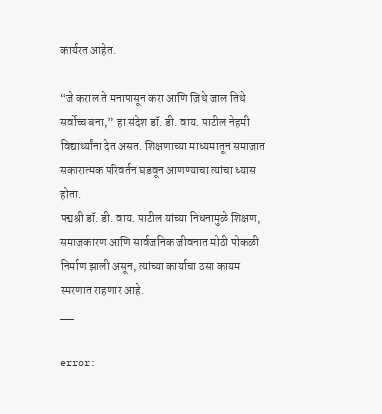कार्यरत आहेत.

“जे कराल ते मनापासून करा आणि जिथे जाल तिथे सर्वोच्च बना,” हा संदेश डॉ. डी. वाय. पाटील नेहमी विद्यार्थ्यांना देत असत. शिक्षणाच्या माध्यमातून समाजात सकारात्मक परिवर्तन घडवून आणण्याचा त्यांचा ध्यास होता.
पद्मश्री डॉ. डी. वाय. पाटील यांच्या निधनामुळे शिक्षण, समाजकारण आणि सार्वजनिक जीवनात मोठी पोकळी निर्माण झाली असून, त्यांच्या कार्याचा ठसा कायम स्मरणात राहणार आहे.
__

error: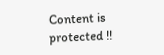Content is protected !!